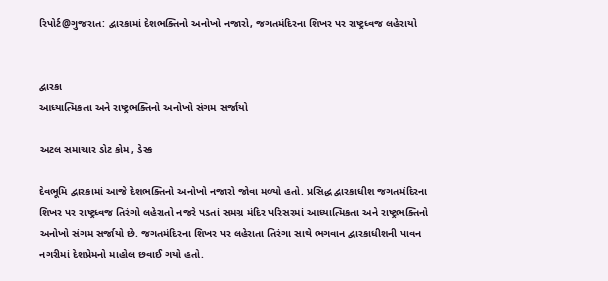રિપોર્ટ@ગુજરાત: દ્વારકામાં દેશભક્તિનો અનોખો નજારો, જગતમંદિરના શિખર પર રાષ્ટ્રધ્વજ લહેરાયો


દ્વારકા
આધ્યાત્મિકતા અને રાષ્ટ્રભક્તિનો અનોખો સંગમ સર્જાયો

અટલ સમાચાર ડોટ કોમ, ડેસ્ક

દેવભૂમિ દ્વારકામાં આજે દેશભક્તિનો અનોખો નજારો જોવા મળ્યો હતો. પ્રસિદ્ધ દ્વારકાધીશ જગતમંદિરના શિખર પર રાષ્ટ્રધ્વજ તિરંગો લહેરાતો નજરે પડતાં સમગ્ર મંદિર પરિસરમાં આધ્યાત્મિકતા અને રાષ્ટ્રભક્તિનો અનોખો સંગમ સર્જાયો છે. જગતમંદિરના શિખર પર લહેરાતા તિરંગા સાથે ભગવાન દ્વારકાધીશની પાવન નગરીમાં દેશપ્રેમનો માહોલ છવાઈ ગયો હતો.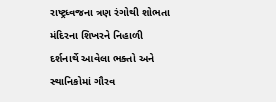રાષ્ટ્રધ્વજના ત્રણ રંગોથી શોભતા મંદિરના શિખરને નિહાળી દર્શનાર્થે આવેલા ભક્તો અને સ્થાનિકોમાં ગૌરવ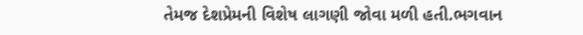તેમજ દેશપ્રેમની વિશેષ લાગણી જોવા મળી હતી.ભગવાન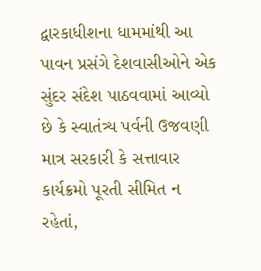દ્વારકાધીશના ધામમાંથી આ પાવન પ્રસંગે દેશવાસીઓને એક સુંદર સંદેશ પાઠવવામાં આવ્યો છે કે સ્વાતંત્ર્ય પર્વની ઉજવણી માત્ર સરકારી કે સત્તાવાર કાર્યક્રમો પૂરતી સીમિત ન રહેતાં,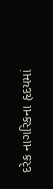દરેક નાગરિકના હૃદયમાં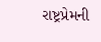રાષ્ટ્રપ્રેમની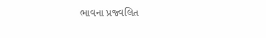ભાવના પ્રજ્વલિત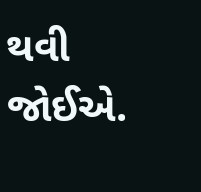થવી જોઈએ.